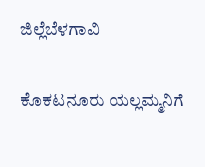ಜಿಲ್ಲೆಬೆಳಗಾವಿ

ಕೊಕಟನೂರು ಯಲ್ಲಮ್ಮನಿಗೆ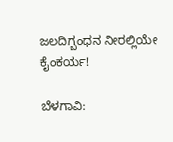ಜಲದಿಗ್ಬಂಧನ ನೀರಲ್ಲಿಯೇ ಕೈಂಕರ್ಯ!

ಬೆಳಗಾವಿ: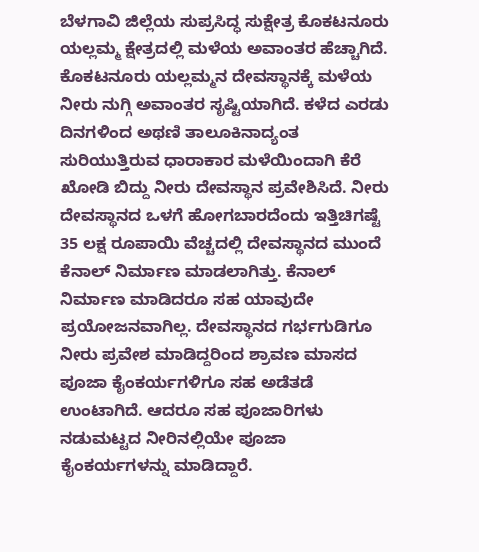ಬೆಳಗಾವಿ ಜಿಲ್ಲೆಯ ಸುಪ್ರಸಿದ್ಧ ಸುಕ್ಷೇತ್ರ ಕೊಕಟನೂರು ಯಲ್ಲಮ್ಮ ಕ್ಷೇತ್ರದಲ್ಲಿ ಮಳೆಯ ಅವಾಂತರ ಹೆಚ್ಚಾಗಿದೆ. ಕೊಕಟನೂರು ಯಲ್ಲಮ್ಮನ ದೇವಸ್ಥಾನಕ್ಕೆ ಮಳೆಯ ನೀರು ನುಗ್ಗಿ ಅವಾಂತರ ಸೃಷ್ಟಿಯಾಗಿದೆ. ಕಳೆದ ಎರಡು ದಿನಗಳಿಂದ ಅಥಣಿ ತಾಲೂಕಿನಾದ್ಯಂತ ಸುರಿಯುತ್ತಿರುವ ಧಾರಾಕಾರ ಮಳೆಯಿಂದಾಗಿ ಕೆರೆ ಖೋಡಿ ಬಿದ್ದು ನೀರು ದೇವಸ್ಥಾನ ಪ್ರವೇಶಿಸಿದೆ. ನೀರು ದೇವಸ್ಥಾನದ ಒಳಗೆ ಹೋಗಬಾರದೆಂದು ಇತ್ತಿಚಿಗಷ್ಟೆ 35 ಲಕ್ಷ ರೂಪಾಯಿ ವೆಚ್ಚದಲ್ಲಿ ದೇವಸ್ಥಾನದ ಮುಂದೆ ಕೆನಾಲ್‌ ನಿರ್ಮಾಣ ಮಾಡಲಾಗಿತ್ತು. ಕೆನಾಲ್ ನಿರ್ಮಾಣ ಮಾಡಿದರೂ ಸಹ ಯಾವುದೇ ಪ್ರಯೋಜನವಾಗಿಲ್ಲ. ದೇವಸ್ಥಾನದ ಗರ್ಭಗುಡಿಗೂ ನೀರು ಪ್ರವೇಶ ಮಾಡಿದ್ದರಿಂದ ಶ್ರಾವಣ ಮಾಸದ ಪೂಜಾ ಕೈಂಕರ್ಯಗಳಿಗೂ ಸಹ ಅಡೆತಡೆ ಉಂಟಾಗಿದೆ. ಆದರೂ ಸಹ ಪೂಜಾರಿಗಳು ನಡುಮಟ್ಟದ ನೀರಿನಲ್ಲಿಯೇ ಪೂಜಾ ಕೈಂಕರ್ಯಗಳನ್ನು ಮಾಡಿದ್ದಾರೆ.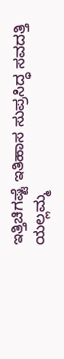ಇತ್ತಿಚಿಗಷ್ಟೆ ಇತಿಹಾಸ ಸುಪ್ರಸಿದ್ಧ ಸವದತ್ತಿ ಯಲ್ಲಮ್ಮ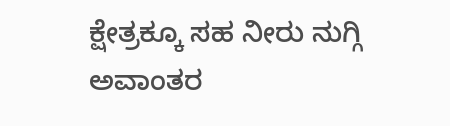ಕ್ಷೇತ್ರಕ್ಕೂ ಸಹ ನೀರು ನುಗ್ಗಿ ಅವಾಂತರ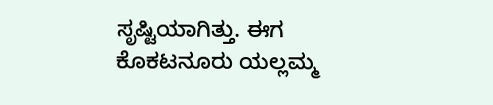ಸೃಷ್ಟಿಯಾಗಿತ್ತು. ಈಗ ಕೊಕಟನೂರು ಯಲ್ಲಮ್ಮ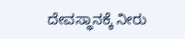ದೇವಸ್ಥಾನಕ್ಕೆ ನೀರು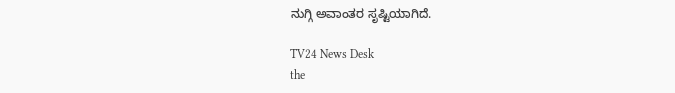ನುಗ್ಗಿ ಅವಾಂತರ ಸೃಷ್ಟಿಯಾಗಿದೆ.

TV24 News Desk
the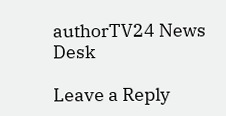authorTV24 News Desk

Leave a Reply